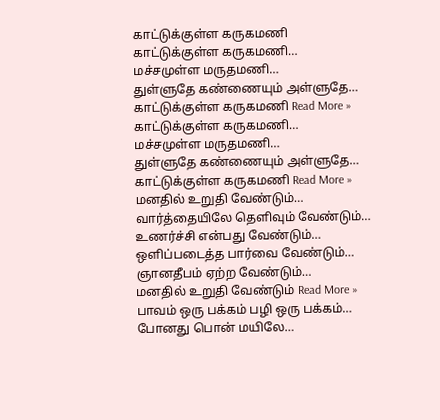காட்டுக்குள்ள கருகமணி
காட்டுக்குள்ள கருகமணி…
மச்சமுள்ள மருதமணி…
துள்ளுதே கண்ணையும் அள்ளுதே…
காட்டுக்குள்ள கருகமணி Read More »
காட்டுக்குள்ள கருகமணி…
மச்சமுள்ள மருதமணி…
துள்ளுதே கண்ணையும் அள்ளுதே…
காட்டுக்குள்ள கருகமணி Read More »
மனதில் உறுதி வேண்டும்…
வார்த்தையிலே தெளிவும் வேண்டும்…
உணர்ச்சி என்பது வேண்டும்…
ஒளிப்படைத்த பார்வை வேண்டும்…
ஞானதீபம் ஏற்ற வேண்டும்…
மனதில் உறுதி வேண்டும் Read More »
பாவம் ஒரு பக்கம் பழி ஒரு பக்கம்…
போனது பொன் மயிலே…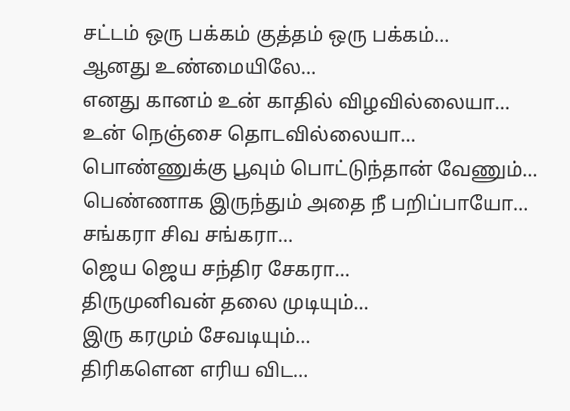சட்டம் ஒரு பக்கம் குத்தம் ஒரு பக்கம்…
ஆனது உண்மையிலே…
எனது கானம் உன் காதில் விழவில்லையா…
உன் நெஞ்சை தொடவில்லையா…
பொண்ணுக்கு பூவும் பொட்டுந்தான் வேணும்…
பெண்ணாக இருந்தும் அதை நீ பறிப்பாயோ…
சங்கரா சிவ சங்கரா…
ஜெய ஜெய சந்திர சேகரா…
திருமுனிவன் தலை முடியும்…
இரு கரமும் சேவடியும்…
திரிகளென எரிய விட…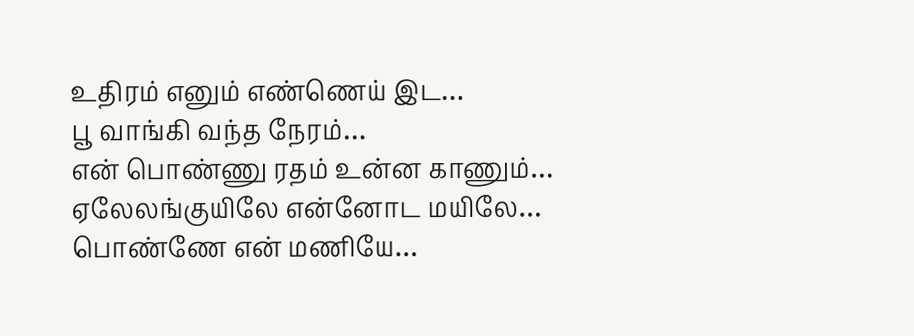உதிரம் எனும் எண்ணெய் இட…
பூ வாங்கி வந்த நேரம்…
என் பொண்ணு ரதம் உன்ன காணும்…
ஏலேலங்குயிலே என்னோட மயிலே…
பொண்ணே என் மணியே…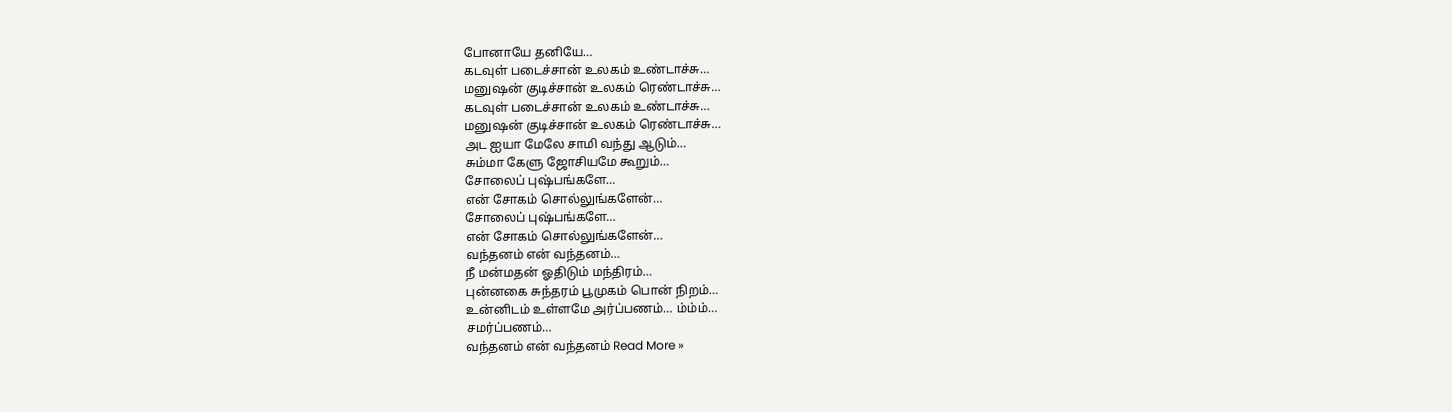போனாயே தனியே…
கடவுள் படைச்சான் உலகம் உண்டாச்சு…
மனுஷன் குடிச்சான் உலகம் ரெண்டாச்சு…
கடவுள் படைச்சான் உலகம் உண்டாச்சு…
மனுஷன் குடிச்சான் உலகம் ரெண்டாச்சு…
அட ஐயா மேலே சாமி வந்து ஆடும்…
சும்மா கேளு ஜோசியமே கூறும்…
சோலைப் புஷ்பங்களே…
என் சோகம் சொல்லுங்களேன்…
சோலைப் புஷ்பங்களே…
என் சோகம் சொல்லுங்களேன்…
வந்தனம் என் வந்தனம்…
நீ மன்மதன் ஓதிடும் மந்திரம்…
புன்னகை சுந்தரம் பூமுகம் பொன் நிறம்…
உன்னிடம் உள்ளமே அர்ப்பணம்… ம்ம்ம்…
சமர்ப்பணம்…
வந்தனம் என் வந்தனம் Read More »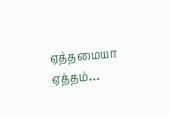ஏத்தமையா ஏத்தம்…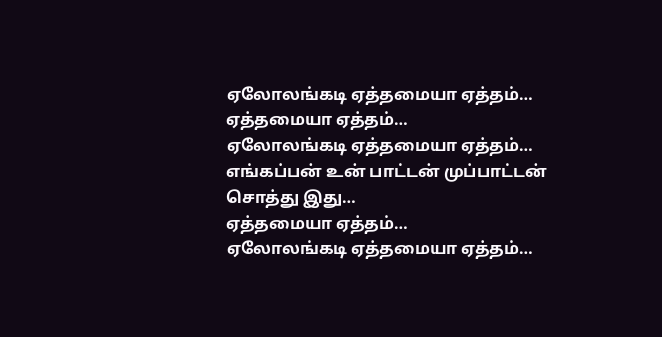ஏலோலங்கடி ஏத்தமையா ஏத்தம்…
ஏத்தமையா ஏத்தம்…
ஏலோலங்கடி ஏத்தமையா ஏத்தம்…
எங்கப்பன் உன் பாட்டன் முப்பாட்டன் சொத்து இது…
ஏத்தமையா ஏத்தம்…
ஏலோலங்கடி ஏத்தமையா ஏத்தம்…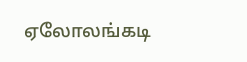ஏலோலங்கடி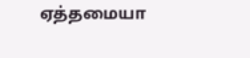ஏத்தமையா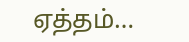ஏத்தம்…